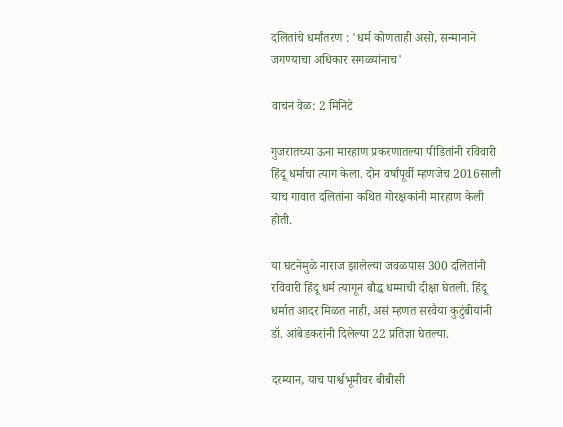दलितांचे धर्मांतरण : 'धर्म कोणताही असो, सन्मानाने जगण्याचा अधिकार सगळ्यांनाच'

वाचन वेळ: 2 मिनिटे

गुजरातच्या ऊना मारहाण प्रकरणातल्या पीडितांनी रविवारी हिंदू धर्माचा त्याग केला. दोन वर्षांपूर्वी म्हणजेच 2016साली याच गावात दलितांना कथित गोरक्षकांनी मारहाण केली होती.

या घटनेमुळे नाराज झालेल्या जवळपास 300 दलितांनी रविवारी हिंदू धर्म त्यागून बौद्ध धम्माची दीक्षा घेतली. हिंदू धर्मात आदर मिळत नाही, असं म्हणत सरवैया कुटुंबीयांनी डॉ. आंबेडकरांनी दिलेल्या 22 प्रतिज्ञा घेतल्या.

दरम्यान, याच पार्श्वभूमीवर बीबीसी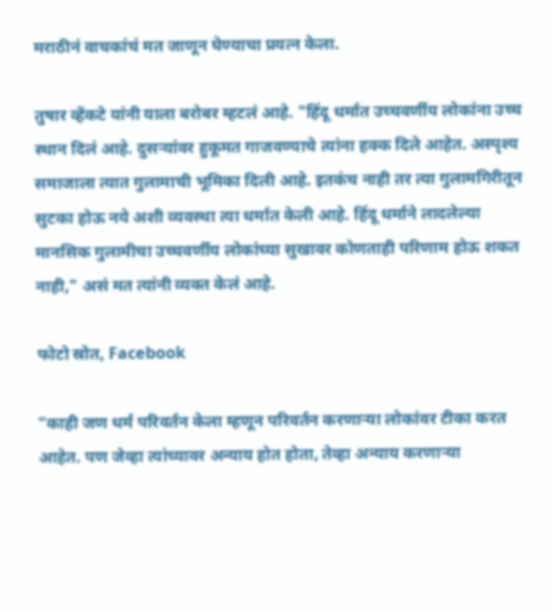मराठीनं वाचकांचं मत जाणून घेण्याचा प्रयत्न केला.

तुषार व्हेंकटे यांनी याला बरोबर म्हटलं आहे. "हिंदू धर्मात उच्चवर्णीय लोकांना उच्च स्थान दिलं आहे. दुसऱ्यांवर हुकूमत गाजवण्याचे त्यांना हक्क दिले आहेत. अस्पृश्य समाजाला त्यात गुलामाची भूमिका दिली आहे. इतकंच नाही तर त्या गुलामगिरीतून सुटका होऊ नये अशी व्यवस्था त्या धर्मात केली आहे. हिंदू धर्माने लादलेल्या मानसिक गुलामीचा उच्चवर्णीय लोकांच्या सुखावर कोणताही परिणाम होऊ शकत नाही," असं मत त्यांनी व्यक्त केलं आहे.

फोटो स्रोत, Facebook

"काही जण धर्म परिवर्तन केला म्हणून परिवर्तन करणाऱ्या लोकांवर टीका करत आहेत. पण जेव्हा त्यांच्यावर अन्याय होत होता, तेव्हा अन्याय करणाऱ्या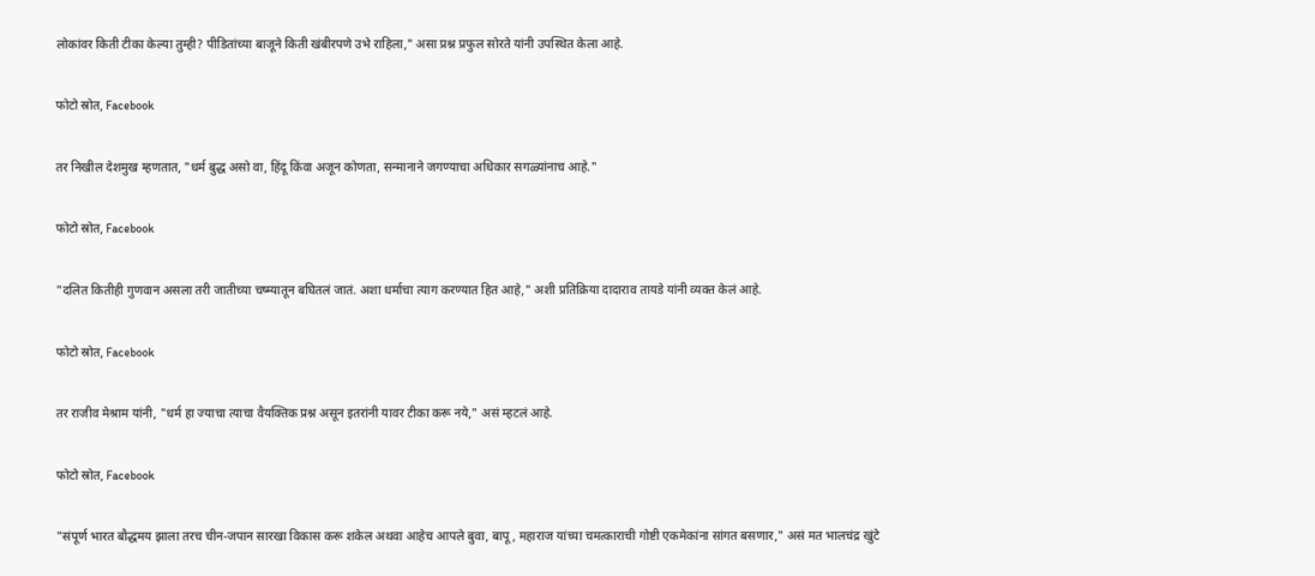लोकांवर किती टीका केल्या तुम्ही? पीडितांच्या बाजूने किती खंबीरपणे उभे राहिला," असा प्रश्न प्रफुल सोरते यांनी उपस्थित केला आहे.

फोटो स्रोत, Facebook

तर निखील देशमुख म्हणतात, "धर्म बुद्ध असो वा, हिंदू किंवा अजून कोणता, सन्मानाने जगण्याचा अधिकार सगळ्यांनाच आहे."

फोटो स्रोत, Facebook

"दलित कितीही गुणवान असला तरी जातीच्या चष्म्यातून बघितलं जातं. अशा धर्माचा त्याग करण्यात हित आहे," अशी प्रतिक्रिया दादाराव तायडे यांनी व्यक्त केलं आहे.

फोटो स्रोत, Facebook

तर राजीव मेश्राम यांनी, "धर्म हा ज्याचा त्याचा वैयक्तिक प्रश्न असून इतरांनी यावर टीका करू नये," असं म्हटलं आहे.

फोटो स्रोत, Facebook

"संपूर्ण भारत बौद्धमय झाला तरच चीन-जपान सारखा विकास करू शकेल अथवा आहेच आपले बुवा, बापू, महाराज यांच्या चमत्काराची गोष्टी एकमेकांना सांगत बसणार," असं मत भालचंद्र खुंटे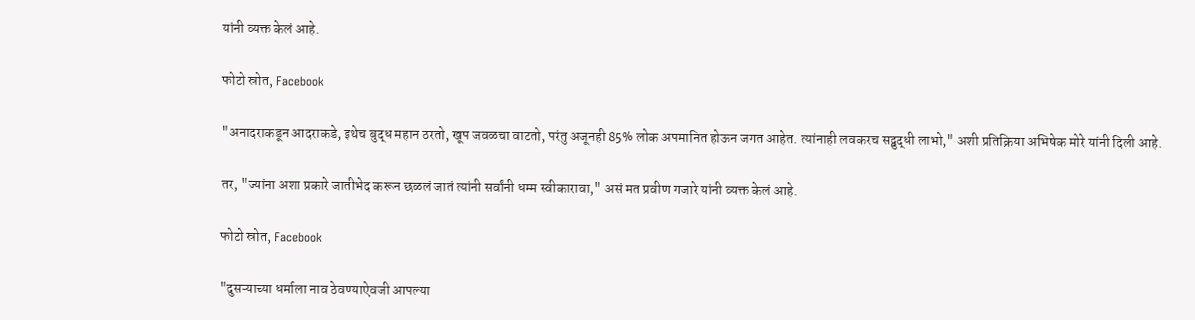यांनी व्यक्त केलं आहे.

फोटो स्रोत, Facebook

"अनादराकडून आदराकडे, इथेच बुद्ध महान ठरतो, खूप जवळचा वाटतो, परंतु अजूनही 85% लोक अपमानित होऊन जगत आहेत. त्यांनाही लवकरच सद्बुद्धी लाभो," अशी प्रतिक्रिया अभिषेक मोरे यांनी दिली आहे.

तर, "ज्यांना अशा प्रकारे जातीभेद करून छळलं जातं त्यांनी सर्वांनी धम्म स्वीकारावा," असं मत प्रवीण गजारे यांनी व्यक्त केलं आहे.

फोटो स्रोत, Facebook

"दुसऱ्याच्या धर्माला नाव ठेवण्याऐवजी आपल्या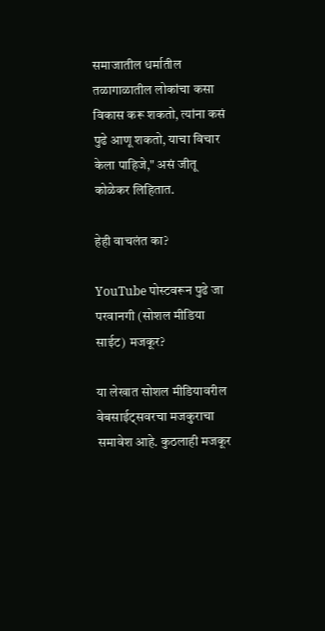समाजातील धर्मातील तळागाळातील लोकांचा कसा विकास करू शकतो, त्यांना कसं पुढे आणू शकतो, याचा विचार केला पाहिजे," असं जीतू कोळेकर लिहितात.

हेही वाचलंत का?

YouTube पोस्टवरून पुढे जा
परवानगी (सोशल मीडिया साईट) मजकूर?

या लेखात सोशल मीडियावरील वेबसाईट्सवरचा मजकुराचा समावेश आहे. कुठलाही मजकूर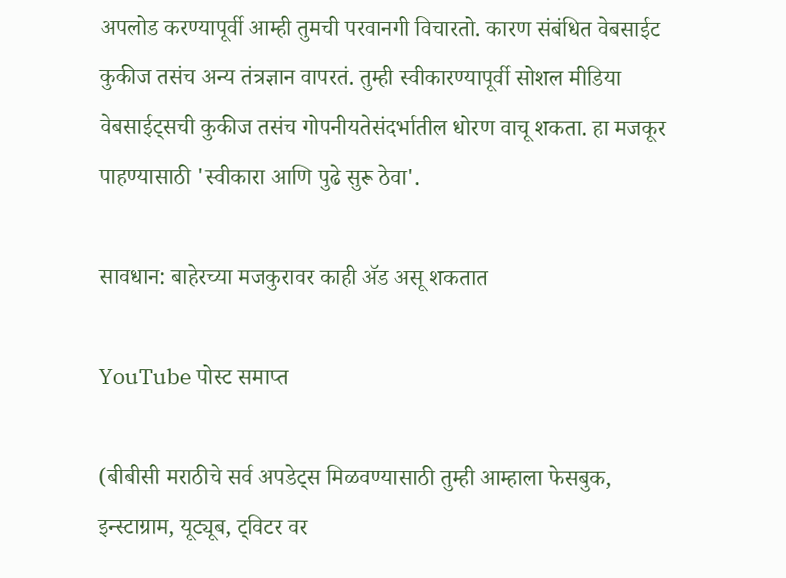अपलोड करण्यापूर्वी आम्ही तुमची परवानगी विचारतो. कारण संबंधित वेबसाईट कुकीज तसंच अन्य तंत्रज्ञान वापरतं. तुम्ही स्वीकारण्यापूर्वी सोशल मीडिया वेबसाईट्सची कुकीज तसंच गोपनीयतेसंदर्भातील धोरण वाचू शकता. हा मजकूर पाहण्यासाठी 'स्वीकारा आणि पुढे सुरू ठेवा'.

सावधान: बाहेरच्या मजकुरावर काही ॲड असू शकतात

YouTube पोस्ट समाप्त

(बीबीसी मराठीचे सर्व अपडेट्स मिळवण्यासाठी तुम्ही आम्हाला फेसबुक, इन्स्टाग्राम, यूट्यूब, ट्विटर वर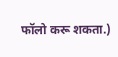फॉलो करू शकता.)